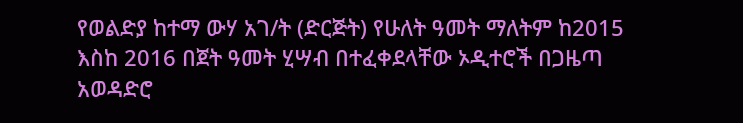የወልድያ ከተማ ውሃ አገ/ት (ድርጅት) የሁለት ዓመት ማለትም ከ2015 እስከ 2016 በጀት ዓመት ሂሣብ በተፈቀደላቸው ኦዲተሮች በጋዜጣ አወዳድሮ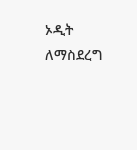ኦዲት ለማስደረግ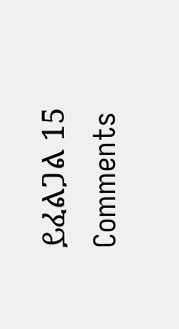ይፈልጋል 15 Comments